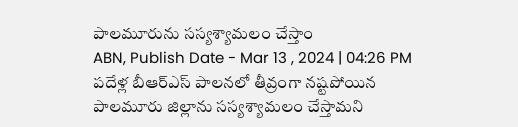పాలమూరును సస్యశ్యామలం చేస్తాం
ABN, Publish Date - Mar 13 , 2024 | 04:26 PM
పదేళ్ల బీఆర్ఎస్ పాలనలో తీవ్రంగా నష్టపోయిన పాలమూరు జిల్లాను సస్యశ్యామలం చేస్తామని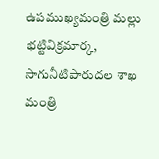ఉపముఖ్యమంత్రి మల్లు భట్టివిక్రమార్క, సాగునీటిపారుదల శాఖ మంత్రి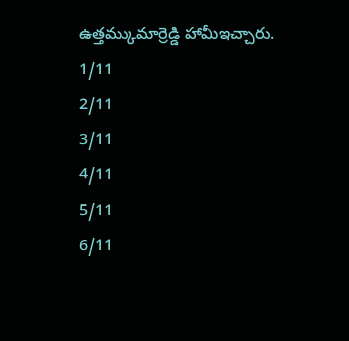ఉత్తమ్కుమార్రెడ్డి హామీఇచ్చారు.
1/11
2/11
3/11
4/11
5/11
6/11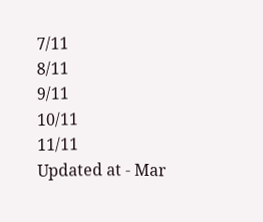7/11
8/11
9/11
10/11
11/11
Updated at - Mar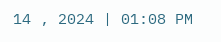14 , 2024 | 01:08 PM